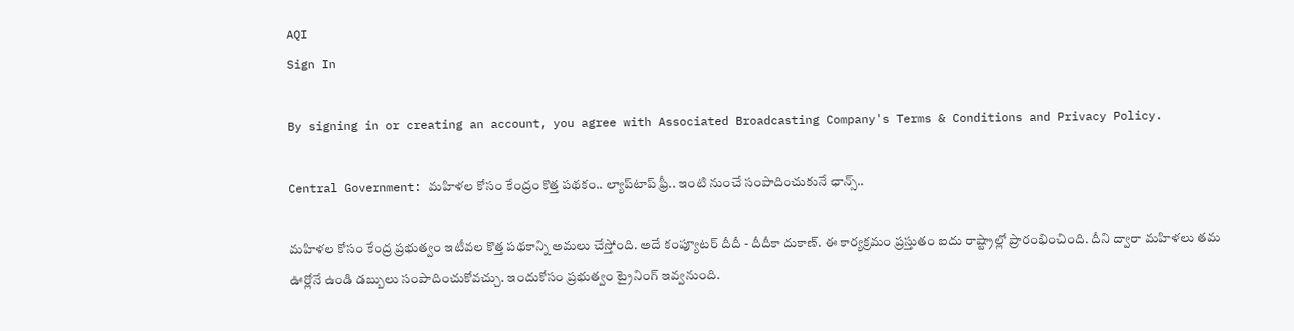AQI
Sign In

By signing in or creating an account, you agree with Associated Broadcasting Company's Terms & Conditions and Privacy Policy.

Central Government: మహిళల కోసం కేంద్రం కొత్త పథకం.. ల్యాప్‌టాప్ ఫ్రీ.. ఇంటి నుంచే సంపాదించుకునే ఛాన్స్..

మహిళల కోసం కేంద్ర ప్రభుత్వం ఇటీవల కొత్త పథకాన్ని అమలు చేస్తోంది. అదే కంప్యూటర్ దీదీ - దీదీకా దుకాణ్. ఈ కార్యక్రమం ప్రస్తుతం ఐదు రాష్ట్రాల్లో ప్రారంభించింది. దీని ద్వారా మహిళలు తమ ఊర్లోనే ఉండి డబ్బులు సంపాదించుకోవచ్చు. ఇందుకోసం ప్రభుత్వం ట్రైనింగ్ ఇవ్వనుంది.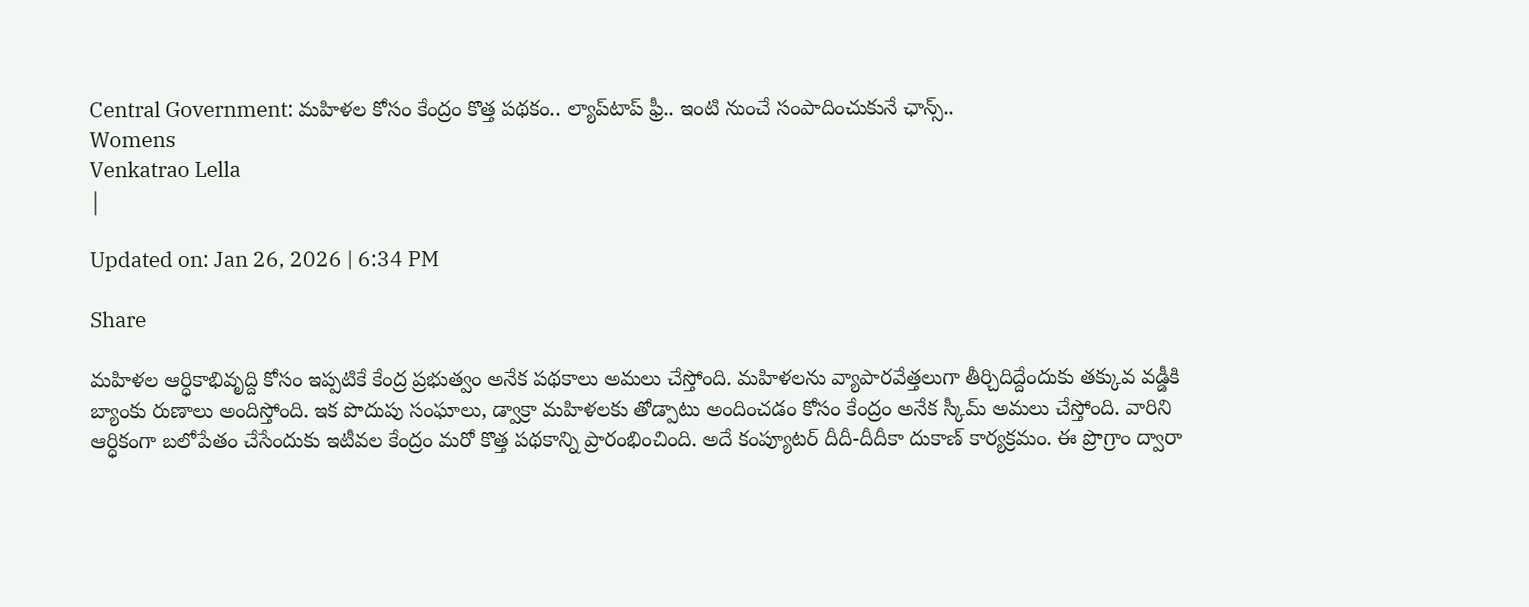Central Government: మహిళల కోసం కేంద్రం కొత్త పథకం.. ల్యాప్‌టాప్ ఫ్రీ.. ఇంటి నుంచే సంపాదించుకునే ఛాన్స్..
Womens
Venkatrao Lella
|

Updated on: Jan 26, 2026 | 6:34 PM

Share

మహిళల ఆర్ధికాభివృద్ది కోసం ఇప్పటికే కేంద్ర ప్రభుత్వం అనేక పథకాలు అమలు చేస్తోంది. మహిళలను వ్యాపారవేత్తలుగా తీర్చిదిద్దేందుకు తక్కువ వడ్డీకి బ్యాంకు రుణాలు అందిస్తోంది. ఇక పొదుపు సంఘాలు, డ్వాక్రా మహిళలకు తోడ్పాటు అందించడం కోసం కేంద్రం అనేక స్కీమ్ అమలు చేస్తోంది. వారిని ఆర్ధికంగా బలోపేతం చేసేందుకు ఇటీవల కేంద్రం మరో కొత్త పథకాన్ని ప్రారంభించింది. అదే కంప్యూటర్ దీదీ-దీదీకా దుకాణ్ కార్యక్రమం. ఈ ప్రొగ్రాం ద్వారా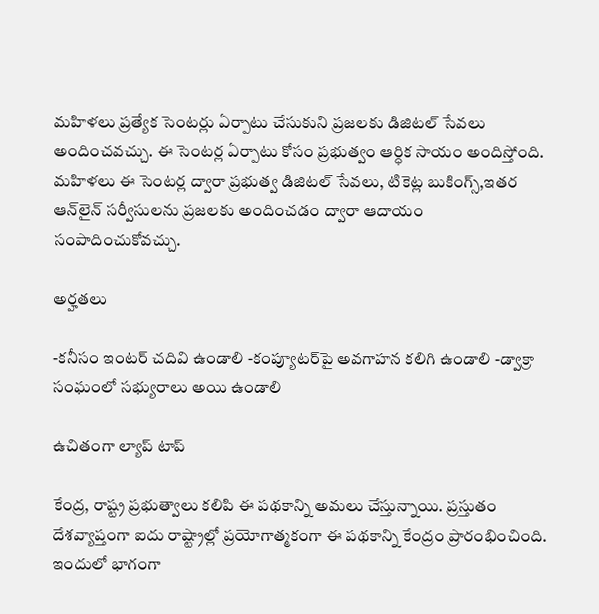మహిళలు ప్రత్యేక సెంటర్లు ఏర్పాటు చేసుకుని ప్రజలకు డిజిటల్ సేవలు అందించవచ్చు. ఈ సెంటర్ల ఏర్పాటు కోసం ప్రభుత్వం ఆర్ధిక సాయం అందిస్తోంది. మహిళలు ఈ సెంటర్ల ద్వారా ప్రభుత్వ డిజిటల్ సేవలు, టికెట్ల బుకింగ్స్,ఇతర ఆన్‌లైన్ సర్వీసులను ప్రజలకు అందించడం ద్వారా ఆదాయం సంపాదించుకోవచ్చు.

అర్హతలు

-కనీసం ఇంటర్ చదివి ఉండాలి -కంప్యూటర్‌పై అవగాహన కలిగి ఉండాలి -డ్వాక్రా సంఘంలో సభ్యురాలు అయి ఉండాలి

ఉచితంగా ల్యాప్ టాప్

కేంద్ర, రాష్ట్ర ప్రభుత్వాలు కలిపి ఈ పథకాన్ని అమలు చేస్తున్నాయి. ప్రస్తుతం దేశవ్యాప్తంగా ఐదు రాష్ట్రాల్లో ప్రయోగాత్మకంగా ఈ పథకాన్ని కేంద్రం ప్రారంభించింది. ఇందులో భాగంగా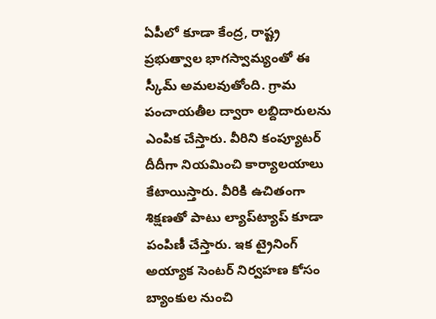ఏపీలో కూడా కేంద్ర, రాష్ట్ర ప్రభుత్వాల భాగస్వామ్యంతో ఈ స్కీమ్ అమలవుతోంది. గ్రామ పంచాయతీల ద్వారా లబ్దిదారులను ఎంపిక చేస్తారు. వీరిని కంప్యూటర్ దీదీగా నియమించి కార్యాలయాలు కేటాయిస్తారు. వీరికి ఉచితంగా శిక్షణతో పాటు ల్యాప్‌ట్యాప్ కూడా పంపిణీ చేస్తారు. ఇక ట్రైనింగ్ అయ్యాక సెంటర్‌ నిర్వహణ కోసం బ్యాంకుల నుంచి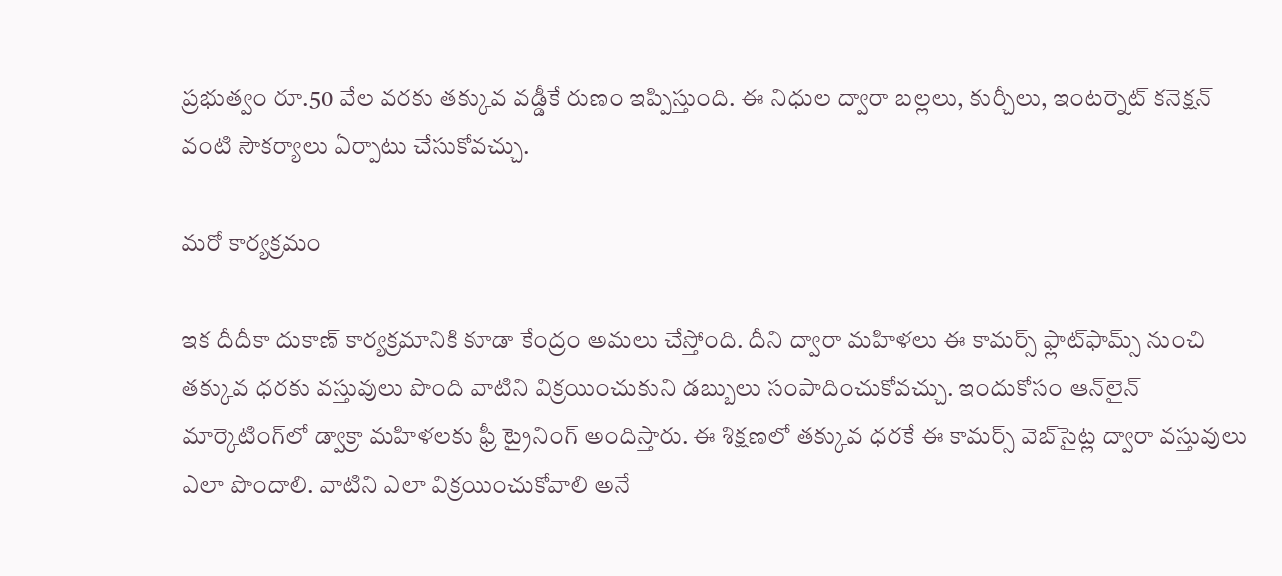ప్రభుత్వం రూ.50 వేల వరకు తక్కువ వడ్డీకే రుణం ఇప్పిస్తుంది. ఈ నిధుల ద్వారా బల్లలు, కుర్చీలు, ఇంటర్నెట్ కనెక్షన్ వంటి సౌకర్యాలు ఏర్పాటు చేసుకోవచ్చు.

మరో కార్యక్రమం

ఇక దీదీకా దుకాణ్ కార్యక్రమానికి కూడా కేంద్రం అమలు చేస్తోంది. దీని ద్వారా మహిళలు ఈ కామర్స్ ఫ్లాట్‌ఫామ్స్ నుంచి తక్కువ ధరకు వస్తువులు పొంది వాటిని విక్రయించుకుని డబ్బులు సంపాదించుకోవచ్చు. ఇందుకోసం ఆన్‌లైన్ మార్కెటింగ్‌లో డ్వాక్రా మహిళలకు ఫ్రీ ట్రైనింగ్ అందిస్తారు. ఈ శిక్షణలో తక్కువ ధరకే ఈ కామర్స్ వెబ్‌సైట్ల ద్వారా వస్తువులు ఎలా పొందాలి. వాటిని ఎలా విక్రయించుకోవాలి అనే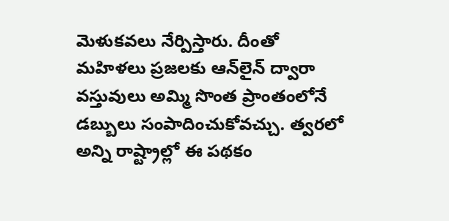మెళుకవలు నేర్పిస్తారు. దీంతో మహిళలు ప్రజలకు ఆన్‌లైన్ ద్వారా వస్తువులు అమ్మి సొంత ప్రాంతంలోనే డబ్బులు సంపాదించుకోవచ్చు. త్వరలో అన్ని రాష్ట్రాల్లో ఈ పథకం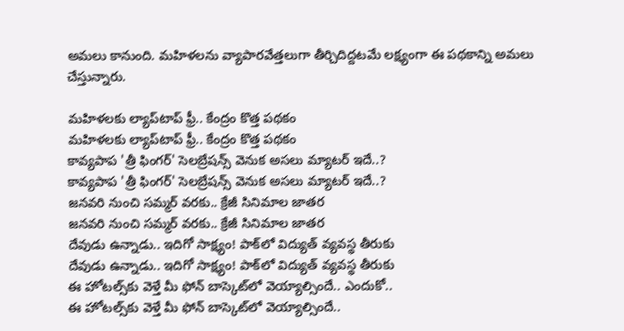అమలు కానుంది. మహిళలను వ్యాపారవేత్తలుగా తీర్చిదిద్దటమే లక్ష్యంగా ఈ పథకాన్ని అమలు చేస్తున్నారు.

మహిళలకు ల్యాప్‌టాప్ ఫ్రీ.. కేంద్రం కొత్త పథకం
మహిళలకు ల్యాప్‌టాప్ ఫ్రీ.. కేంద్రం కొత్త పథకం
కావ్యపాప 'త్రీ ఫింగర్' సెలబ్రేషన్స్ వెనుక అసలు మ్యాటర్ ఇదే..?
కావ్యపాప 'త్రీ ఫింగర్' సెలబ్రేషన్స్ వెనుక అసలు మ్యాటర్ ఇదే..?
జనవరి నుంచి సమ్మర్ వరకు.. క్రేజీ సినిమాల జాతర
జనవరి నుంచి సమ్మర్ వరకు.. క్రేజీ సినిమాల జాతర
దేవుడు ఉన్నాడు.. ఇదిగో సాక్ష్యం! పాక్‌లో విద్యుత్‌ వ్యవస్థ తీరుకు
దేవుడు ఉన్నాడు.. ఇదిగో సాక్ష్యం! పాక్‌లో విద్యుత్‌ వ్యవస్థ తీరుకు
ఈ హోటల్స్‌కు వెళ్తే మీ ఫోన్ బాస్కెట్‌లో వెయ్యాల్సిందే.. ఎందుకో..
ఈ హోటల్స్‌కు వెళ్తే మీ ఫోన్ బాస్కెట్‌లో వెయ్యాల్సిందే..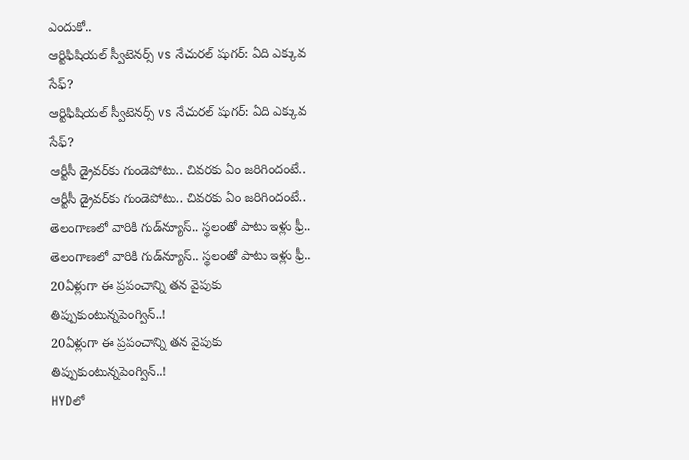ఎందుకో..
ఆర్టిఫిషియల్ స్వీటెనర్స్ vs నేచురల్ షుగర్: ఏది ఎక్కువ సేఫ్?
ఆర్టిఫిషియల్ స్వీటెనర్స్ vs నేచురల్ షుగర్: ఏది ఎక్కువ సేఫ్?
ఆర్టీసీ డ్రైవర్‌కు గుండెపోటు.. చివరకు ఏం జరిగిందంటే..
ఆర్టీసీ డ్రైవర్‌కు గుండెపోటు.. చివరకు ఏం జరిగిందంటే..
తెలంగాణలో వారికి గుడ్‌న్యూస్.. స్థలంతో పాటు ఇళ్లు ఫ్రీ..
తెలంగాణలో వారికి గుడ్‌న్యూస్.. స్థలంతో పాటు ఇళ్లు ఫ్రీ..
20ఏళ్లుగా ఈ ప్రపంచాన్ని తన వైపుకు తిప్పుకుంటున్నపెంగ్విన్‌..!
20ఏళ్లుగా ఈ ప్రపంచాన్ని తన వైపుకు తిప్పుకుంటున్నపెంగ్విన్‌..!
HYDలో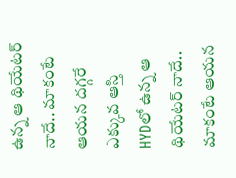ఉన్న ఆ థియేటర్ నాదే.. మాకంటే ఆయన దగ్గరే ఎక్కువ ఆస్తి
HYDలో ఉన్న ఆ థియేటర్ నాదే.. మాకంటే ఆయన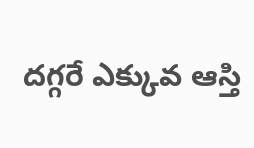దగ్గరే ఎక్కువ ఆస్తి